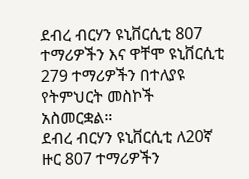ደብረ ብርሃን ዩኒቨርሲቲ 807 ተማሪዎችን እና ዋቸሞ ዩኒቨርሲቲ 279 ተማሪዎችን በተለያዩ የትምህርት መስኮች አስመርቋል።
ደብረ ብርሃን ዩኒቨርሲቲ ለ20ኛ ዙር 807 ተማሪዎችን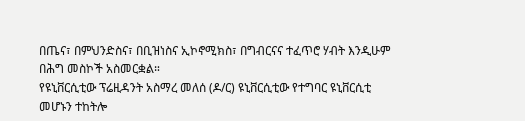በጤና፣ በምህንድስና፣ በቢዝነስና ኢኮኖሚክስ፣ በግብርናና ተፈጥሮ ሃብት እንዲሁም በሕግ መስኮች አስመርቋል።
የዩኒቨርሲቲው ፕሬዚዳንት አስማረ መለሰ (ዶ/ር) ዩኒቨርሲቲው የተግባር ዩኒቨርሲቲ መሆኑን ተከትሎ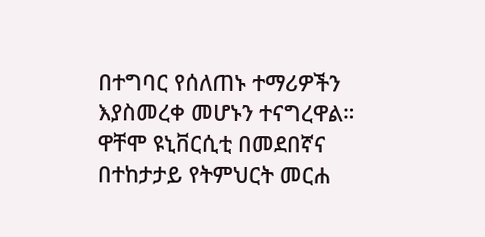በተግባር የሰለጠኑ ተማሪዎችን እያስመረቀ መሆኑን ተናግረዋል።
ዋቸሞ ዩኒቨርሲቲ በመደበኛና በተከታታይ የትምህርት መርሐ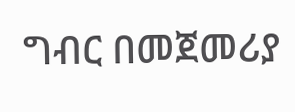ግብር በመጀመሪያ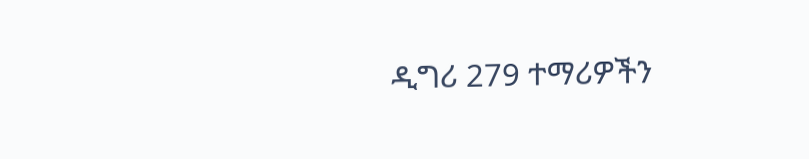ዲግሪ 279 ተማሪዎችን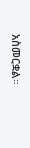አስመርቋል።